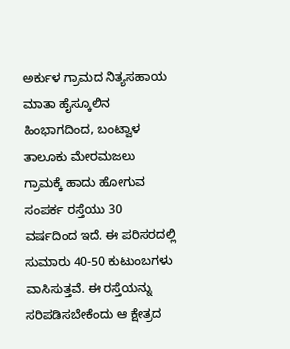ಅರ್ಕುಳ ಗ್ರಾಮದ ನಿತ್ಯಸಹಾಯ ಮಾತಾ ಹೈಸ್ಕೂಲಿನ ಹಿಂಭಾಗದಿಂದ, ಬಂಟ್ವಾಳ ತಾಲೂಕು ಮೇರಮಜಲು ಗ್ರಾಮಕ್ಕೆ ಹಾದು ಹೋಗುವ ಸಂಪರ್ಕ ರಸ್ತೆಯು 30 ವರ್ಷದಿಂದ ಇದೆ. ಈ ಪರಿಸರದಲ್ಲಿ ಸುಮಾರು 40-50 ಕುಟುಂಬಗಳು ವಾಸಿಸುತ್ತವೆ. ಈ ರಸ್ತೆಯನ್ನು ಸರಿಪಡಿಸಬೇಕೆಂದು ಆ ಕ್ಷೇತ್ರದ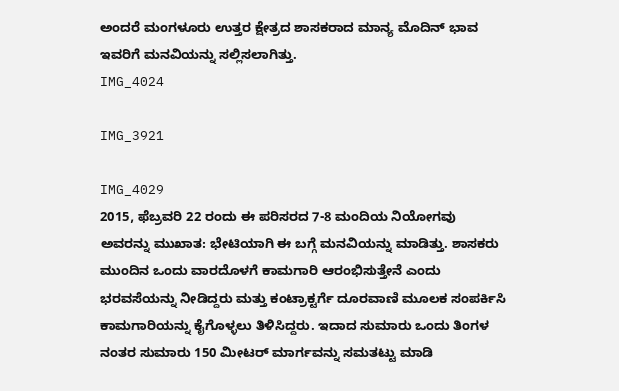ಅಂದರೆ ಮಂಗಳೂರು ಉತ್ತರ ಕ್ಷೇತ್ರದ ಶಾಸಕರಾದ ಮಾನ್ಯ ಮೊದಿನ್ ಭಾವ ಇವರಿಗೆ ಮನವಿಯನ್ನು ಸಲ್ಲಿಸಲಾಗಿತ್ತು.
IMG_4024

IMG_3921

IMG_4029
2015, ಫೆಬ್ರವರಿ 22 ರಂದು ಈ ಪರಿಸರದ 7-8 ಮಂದಿಯ ನಿಯೋಗವು ಅವರನ್ನು ಮುಖಾತ: ಭೇಟಿಯಾಗಿ ಈ ಬಗ್ಗೆ ಮನವಿಯನ್ನು ಮಾಡಿತ್ತು. ಶಾಸಕರು ಮುಂದಿನ ಒಂದು ವಾರದೊಳಗೆ ಕಾಮಗಾರಿ ಆರಂಭಿಸುತ್ತೇನೆ ಎಂದು ಭರವಸೆಯನ್ನು ನೀಡಿದ್ದರು ಮತ್ತು ಕಂಟ್ರಾಕ್ಟರ್ಗೆ ದೂರವಾಣಿ ಮೂಲಕ ಸಂಪರ್ಕಿಸಿ ಕಾಮಗಾರಿಯನ್ನು ಕೈಗೊಳ್ಳಲು ತಿಳಿಸಿದ್ದರು. ಇದಾದ ಸುಮಾರು ಒಂದು ತಿಂಗಳ ನಂತರ ಸುಮಾರು 150 ಮೀಟರ್ ಮಾರ್ಗವನ್ನು ಸಮತಟ್ಟು ಮಾಡಿ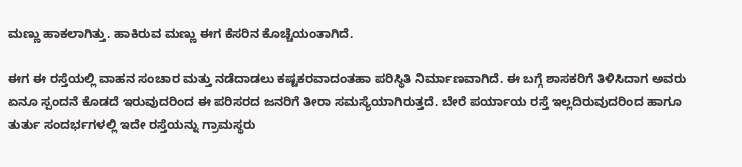ಮಣ್ಣು ಹಾಕಲಾಗಿತ್ತು. ಹಾಕಿರುವ ಮಣ್ಣು ಈಗ ಕೆಸರಿನ ಕೊಚ್ಚೆಯಂತಾಗಿದೆ.

ಈಗ ಈ ರಸ್ತೆಯಲ್ಲಿ ವಾಹನ ಸಂಚಾರ ಮತ್ತು ನಡೆದಾಡಲು ಕಷ್ಟಕರವಾದಂತಹಾ ಪರಿಸ್ಥಿತಿ ನಿರ್ಮಾಣವಾಗಿದೆ. ಈ ಬಗ್ಗೆ ಶಾಸಕರಿಗೆ ತಿಳಿಸಿದಾಗ ಅವರು ಏನೂ ಸ್ಪಂದನೆ ಕೊಡದೆ ಇರುವುದರಿಂದ ಈ ಪರಿಸರದ ಜನರಿಗೆ ತೀರಾ ಸಮಸ್ಯೆಯಾಗಿರುತ್ತದೆ. ಬೇರೆ ಪರ್ಯಾಯ ರಸ್ತೆ ಇಲ್ಲದಿರುವುದರಿಂದ ಹಾಗೂ ತುರ್ತು ಸಂದರ್ಭಗಳಲ್ಲಿ ಇದೇ ರಸ್ತೆಯನ್ನು ಗ್ರಾಮಸ್ಥರು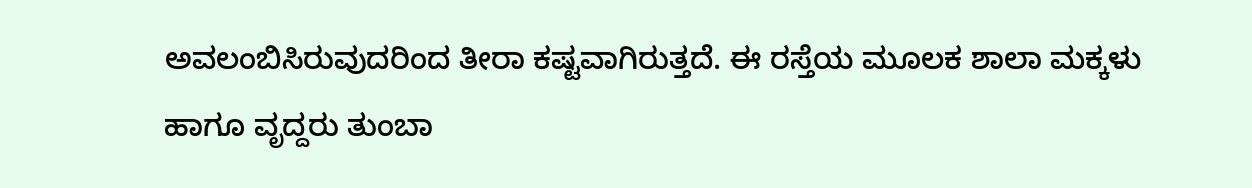ಅವಲಂಬಿಸಿರುವುದರಿಂದ ತೀರಾ ಕಷ್ಟವಾಗಿರುತ್ತದೆ. ಈ ರಸ್ತೆಯ ಮೂಲಕ ಶಾಲಾ ಮಕ್ಕಳು ಹಾಗೂ ವೃದ್ದರು ತುಂಬಾ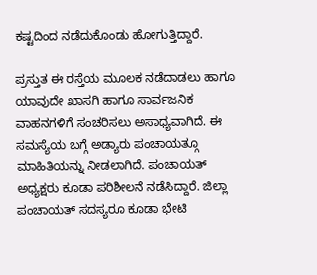ಕಷ್ಟದಿಂದ ನಡೆದುಕೊಂಡು ಹೋಗುತ್ತಿದ್ದಾರೆ.

ಪ್ರಸ್ತುತ ಈ ರಸ್ತೆಯ ಮೂಲಕ ನಡೆದಾಡಲು ಹಾಗೂ ಯಾವುದೇ ಖಾಸಗಿ ಹಾಗೂ ಸಾರ್ವಜನಿಕ ವಾಹನಗಳಿಗೆ ಸಂಚರಿಸಲು ಅಸಾಧ್ಯವಾಗಿದೆ. ಈ ಸಮಸ್ಯೆಯ ಬಗ್ಗೆ ಅಡ್ಯಾರು ಪಂಚಾಯತ್ಗೂ ಮಾಹಿತಿಯನ್ನು ನೀಡಲಾಗಿದೆ. ಪಂಚಾಯತ್ ಅಧ್ಯಕ್ಷರು ಕೂಡಾ ಪರಿಶೀಲನೆ ನಡೆಸಿದ್ದಾರೆ. ಜಿಲ್ಲಾ ಪಂಚಾಯತ್ ಸದಸ್ಯರೂ ಕೂಡಾ ಭೇಟಿ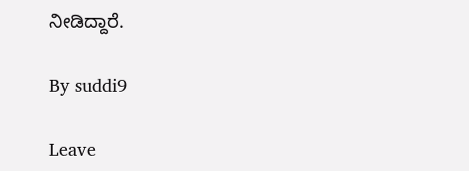ನೀಡಿದ್ದಾರೆ.

By suddi9

Leave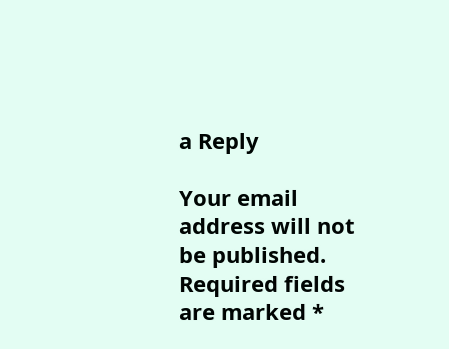a Reply

Your email address will not be published. Required fields are marked *